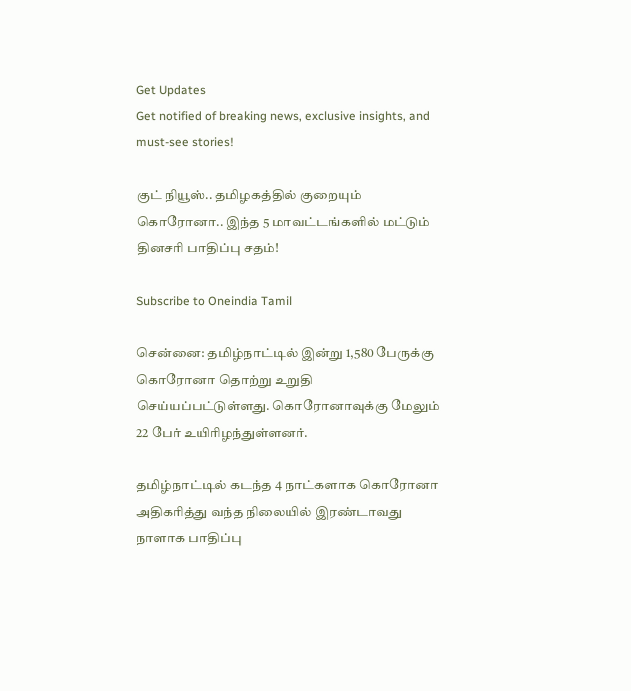Get Updates
Get notified of breaking news, exclusive insights, and must-see stories!

குட் நியூஸ்.. தமிழகத்தில் குறையும் கொரோனா.. இந்த 5 மாவட்டங்களில் மட்டும் தினசரி பாதிப்பு சதம்!

Subscribe to Oneindia Tamil

சென்னை: தமிழ்நாட்டில் இன்று 1,580 பேருக்கு கொரோனா தொற்று உறுதி செய்யப்பட்டுள்ளது. கொரோனாவுக்கு மேலும் 22 பேர் உயிரிழந்துள்ளனர்.

தமிழ்நாட்டில் கடந்த 4 நாட்களாக கொரோனா அதிகரித்து வந்த நிலையில் இரண்டாவது நாளாக பாதிப்பு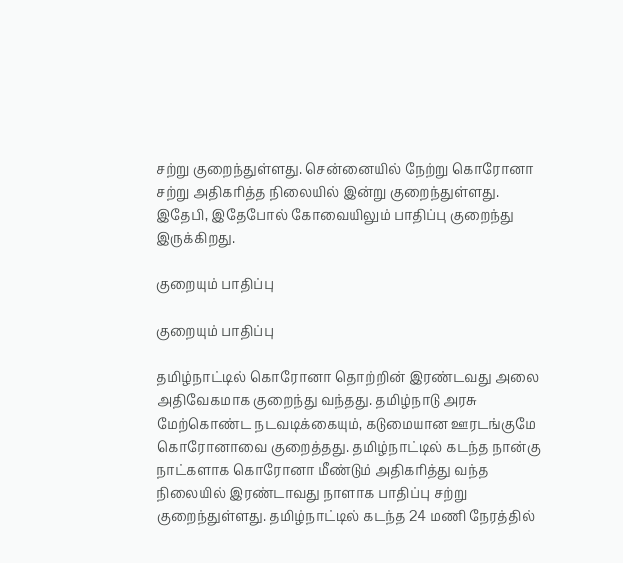சற்று குறைந்துள்ளது. சென்னையில் நேற்று கொரோனா சற்று அதிகரித்த நிலையில் இன்று குறைந்துள்ளது. இதேபி, இதேபோல் கோவையிலும் பாதிப்பு குறைந்து இருக்கிறது.

குறையும் பாதிப்பு

குறையும் பாதிப்பு

தமிழ்நாட்டில் கொரோனா தொற்றின் இரண்டவது அலை அதிவேகமாக குறைந்து வந்தது. தமிழ்நாடு அரசு மேற்கொண்ட நடவடிக்கையும், கடுமையான ஊரடங்குமே கொரோனாவை குறைத்தது. தமிழ்நாட்டில் கடந்த நான்கு நாட்களாக கொரோனா மீண்டும் அதிகரித்து வந்த நிலையில் இரண்டாவது நாளாக பாதிப்பு சற்று குறைந்துள்ளது. தமிழ்நாட்டில் கடந்த 24 மணி நேரத்தில்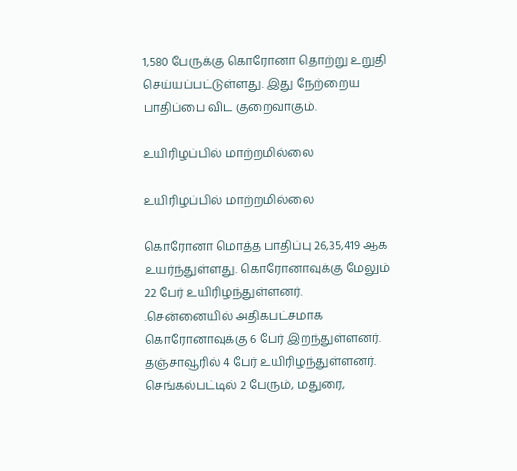1,580 பேருக்கு கொரோனா தொற்று உறுதி செய்யப்பட்டுள்ளது. இது நேற்றைய பாதிப்பை விட குறைவாகும்.

உயிரிழப்பில் மாற்றமில்லை

உயிரிழப்பில் மாற்றமில்லை

கொரோனா மொத்த பாதிப்பு 26,35,419 ஆக உயர்ந்துள்ளது. கொரோனாவுக்கு மேலும் 22 பேர் உயிரிழந்துள்ளனர். .சென்னையில் அதிகபட்சமாக கொரோனாவுக்கு 6 பேர் இறந்துள்ளனர். தஞ்சாவூரில் 4 பேர் உயிரிழந்துள்ளனர். செங்கல்பட்டில் 2 பேரும், மதுரை,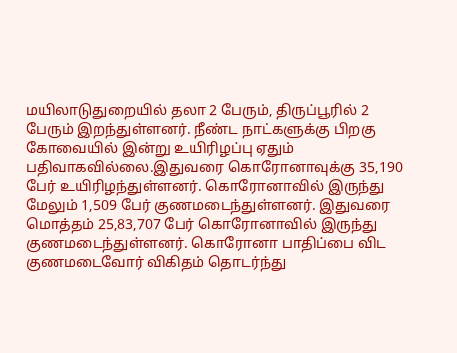மயிலாடுதுறையில் தலா 2 பேரும், திருப்பூரில் 2 பேரும் இறந்துள்ளனர். நீண்ட நாட்களுக்கு பிறகு கோவையில் இன்று உயிரிழப்பு ஏதும் பதிவாகவில்லை.இதுவரை கொரோனாவுக்கு 35,190 பேர் உயிரிழந்துள்ளனர். கொரோனாவில் இருந்து மேலும் 1,509 பேர் குணமடைந்துள்ளனர். இதுவரை மொத்தம் 25,83,707 பேர் கொரோனாவில் இருந்து குணமடைந்துள்ளனர். கொரோனா பாதிப்பை விட குணமடைவோர் விகிதம் தொடர்ந்து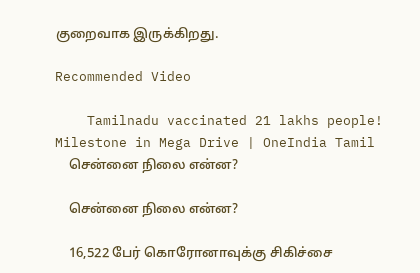குறைவாக இருக்கிறது.

Recommended Video

    Tamilnadu vaccinated 21 lakhs people! Milestone in Mega Drive | OneIndia Tamil
    சென்னை நிலை என்ன?

    சென்னை நிலை என்ன?

    16,522 பேர் கொரோனாவுக்கு சிகிச்சை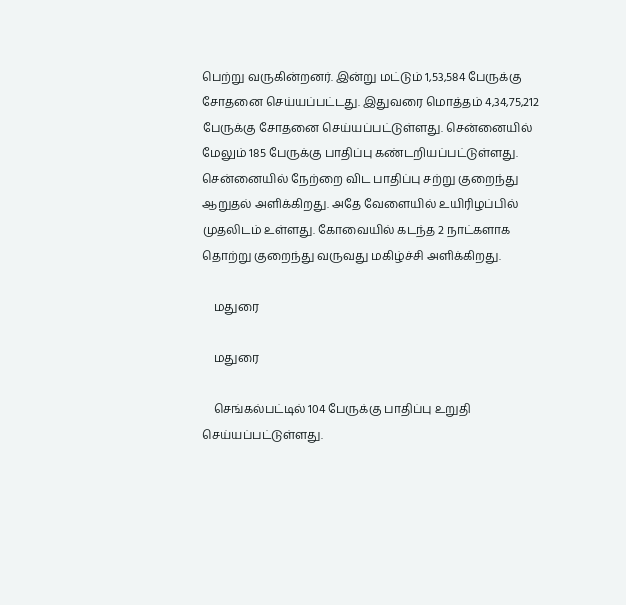பெற்று வருகின்றனர். இன்று மட்டும் 1,53,584 பேருக்கு சோதனை செய்யப்பட்டது. இதுவரை மொத்தம் 4,34,75,212 பேருக்கு சோதனை செய்யப்பட்டுள்ளது. சென்னையில் மேலும் 185 பேருக்கு பாதிப்பு கண்டறியப்பட்டுள்ளது. சென்னையில் நேற்றை விட பாதிப்பு சற்று குறைந்து ஆறுதல் அளிக்கிறது. அதே வேளையில் உயிரிழப்பில் முதலிடம் உள்ளது. கோவையில் கடந்த 2 நாட்களாக தொற்று குறைந்து வருவது மகிழ்ச்சி அளிக்கிறது.

    மதுரை

    மதுரை

    செங்கல்பட்டில் 104 பேருக்கு பாதிப்பு உறுதி செய்யப்பட்டுள்ளது.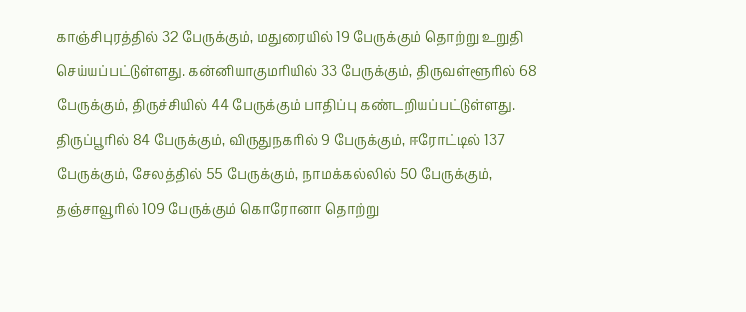காஞ்சிபுரத்தில் 32 பேருக்கும், மதுரையில் 19 பேருக்கும் தொற்று உறுதி செய்யப்பட்டுள்ளது. கன்னியாகுமரியில் 33 பேருக்கும், திருவள்ளூரில் 68 பேருக்கும், திருச்சியில் 44 பேருக்கும் பாதிப்பு கண்டறியப்பட்டுள்ளது. திருப்பூரில் 84 பேருக்கும், விருதுநகரில் 9 பேருக்கும், ஈரோட்டில் 137 பேருக்கும், சேலத்தில் 55 பேருக்கும், நாமக்கல்லில் 50 பேருக்கும், தஞ்சாவூரில் 109 பேருக்கும் கொரோனா தொற்று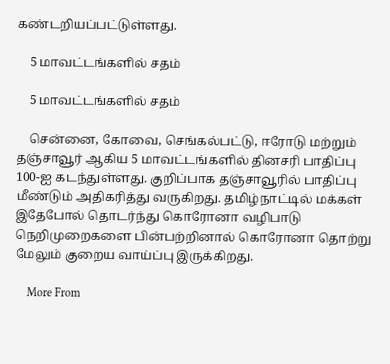கண்டறியப்பட்டுள்ளது.

    5 மாவட்டங்களில் சதம்

    5 மாவட்டங்களில் சதம்

    சென்னை, கோவை, செங்கல்பட்டு, ஈரோடு மற்றும் தஞ்சாவூர் ஆகிய 5 மாவட்டங்களில் தினசரி பாதிப்பு 100-ஐ கடந்துள்ளது. குறிப்பாக தஞ்சாவூரில் பாதிப்பு மீண்டும் அதிகரித்து வருகிறது. தமிழ்நாட்டில் மக்கள் இதேபோல் தொடர்ந்து கொரோனா வழிபாடு நெறிமுறைகளை பின்பற்றினால் கொரோனா தொற்று மேலும் குறைய வாய்ப்பு இருக்கிறது.

    More From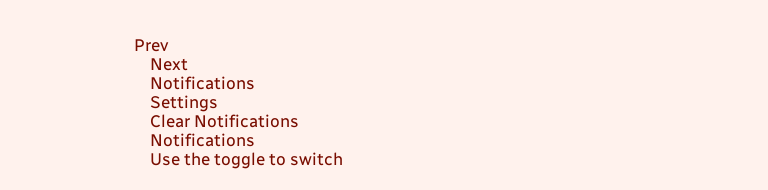Prev
    Next
    Notifications
    Settings
    Clear Notifications
    Notifications
    Use the toggle to switch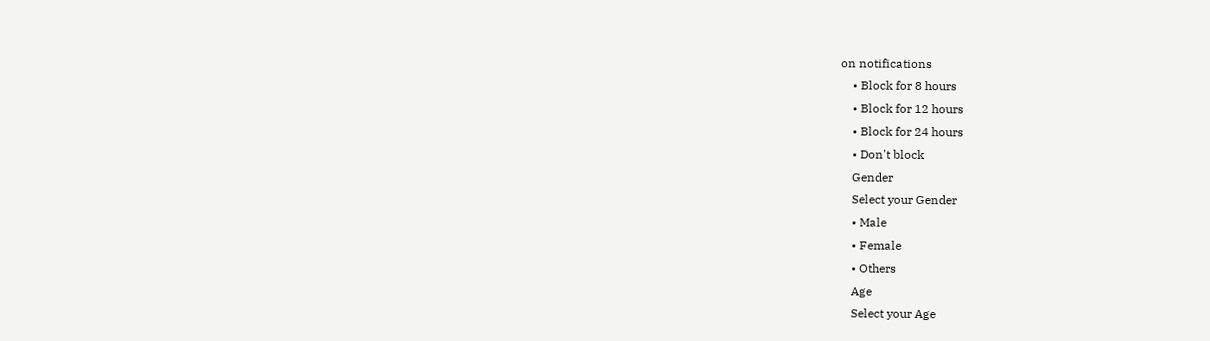on notifications
    • Block for 8 hours
    • Block for 12 hours
    • Block for 24 hours
    • Don't block
    Gender
    Select your Gender
    • Male
    • Female
    • Others
    Age
    Select your Age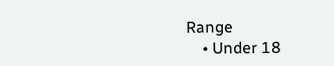Range
    • Under 18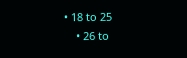• 18 to 25
    • 26 to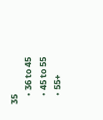35
    • 36 to 45
    • 45 to 55
    • 55+